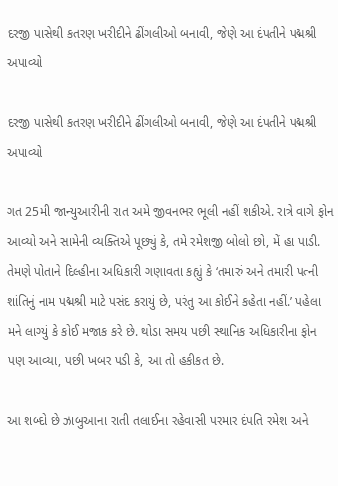દરજી પાસેથી કતરણ ખરીદીને ઢીંગલીઓ બનાવી, જેણે આ દંપતીને પદ્મશ્રી અપાવ્યો

દરજી પાસેથી કતરણ ખરીદીને ઢીંગલીઓ બનાવી, જેણે આ દંપતીને પદ્મશ્રી અપાવ્યો

ગત 25મી જાન્યુઆરીની રાત અમે જીવનભર ભૂલી નહીં શકીએ. રાત્રે વાગે ફોન આવ્યો અને સામેની વ્યક્તિએ પૂછ્યું કે, તમે રમેશજી બોલો છો, મેં હા પાડી. તેમણે પોતાને દિલ્હીના અધિકારી ગણાવતા કહ્યું કે ‘તમારું અને તમારી પત્ની શાંતિનું નામ પદ્મશ્રી માટે પસંદ કરાયું છે, પરંતુ આ કોઈને કહેતા નહીં.’ પહેલા મને લાગ્યું કે કોઈ મજાક કરે છે. થોડા સમય પછી સ્થાનિક અધિકારીના ફોન પણ આવ્યા, પછી ખબર પડી કે, આ તો હકીકત છે.

આ શબ્દો છે ઝાબુઆના રાતી તલાઈના રહેવાસી પરમાર દંપતિ રમેશ અને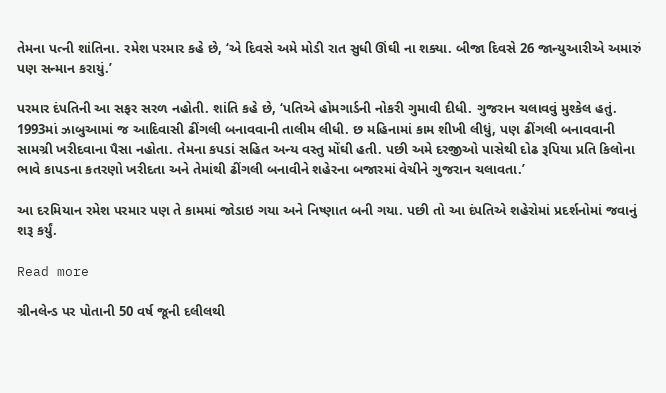તેમના પત્ની શાંતિના. રમેશ પરમાર કહે છે, ‘એ દિવસે અમે મોડી રાત સુધી ઊંઘી ના શક્યા. બીજા દિવસે 26 જાન્યુઆરીએ અમારું પણ સન્માન કરાયું.’

પરમાર દંપતિની આ સફર સરળ નહોતી. શાંતિ કહે છે, ‘પતિએ હોમગાર્ડની નોકરી ગુમાવી દીધી. ગુજરાન ચલાવવું મુશ્કેલ હતું. 1993માં ઝાબુઆમાં જ આદિવાસી ઢીંગલી બનાવવાની તાલીમ લીધી. છ મહિનામાં કામ શીખી લીધું, પણ ઢીંગલી બનાવવાની સામગ્રી ખરીદવાના પૈસા નહોતા. તેમના કપડાં સહિત અન્ય વસ્તુ મોંઘી હતી. પછી અમે દરજીઓ પાસેથી દોઢ રૂપિયા પ્રતિ કિલોના ભાવે કાપડના કતરણો ખરીદતા અને તેમાંથી ઢીંગલી બનાવીને શહેરના બજારમાં વેચીને ગુજરાન ચલાવતા.’

આ દરમિયાન રમેશ પરમાર પણ તે કામમાં જોડાઇ ગયા અને નિષ્ણાત બની ગયા. પછી તો આ દંપતિએ શહેરોમાં પ્રદર્શનોમાં જવાનું શરૂ કર્યું.

Read more

ગ્રીનલેન્ડ પર પોતાની 50 વર્ષ જૂની દલીલથી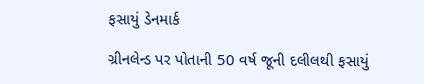ફસાયું ડેનમાર્ક

ગ્રીનલેન્ડ પર પોતાની 50 વર્ષ જૂની દલીલથી ફસાયું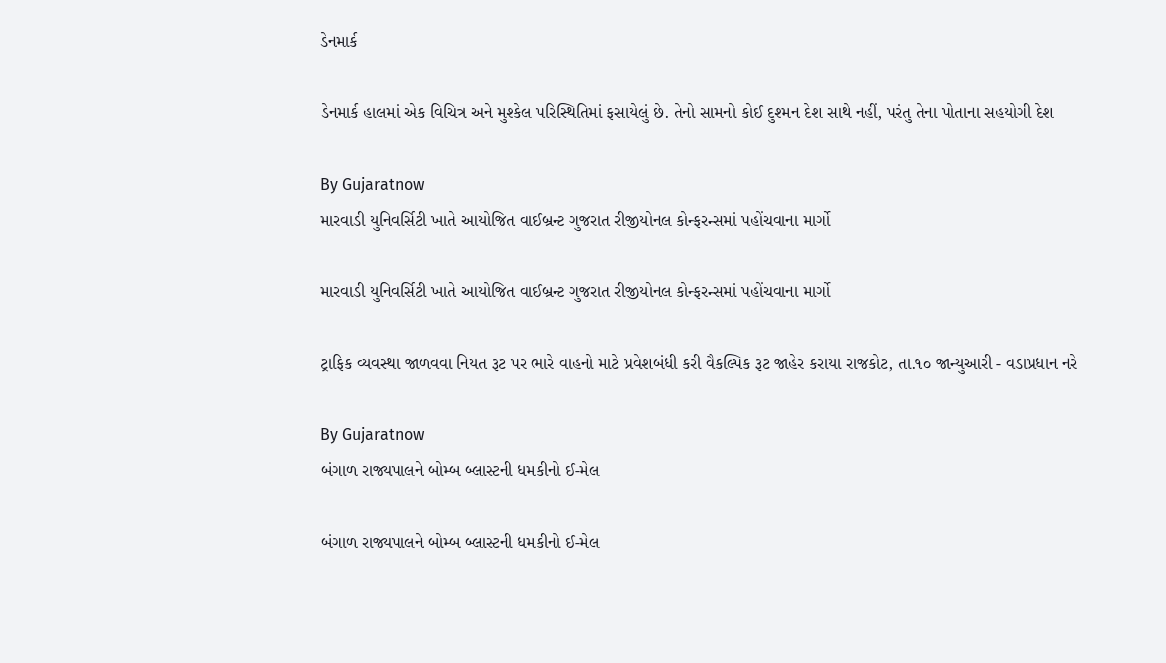ડેનમાર્ક

ડેનમાર્ક હાલમાં એક વિચિત્ર અને મુશ્કેલ પરિસ્થિતિમાં ફસાયેલું છે. તેનો સામનો કોઈ દુશ્મન દેશ સાથે નહીં, પરંતુ તેના પોતાના સહયોગી દેશ

By Gujaratnow
મારવાડી યુનિવર્સિટી ખાતે આયોજિત વાઈબ્રન્ટ ગુજરાત રીજીયોનલ કોન્ફરન્સમાં પહોંચવાના માર્ગો

મારવાડી યુનિવર્સિટી ખાતે આયોજિત વાઈબ્રન્ટ ગુજરાત રીજીયોનલ કોન્ફરન્સમાં પહોંચવાના માર્ગો

ટ્રાફિક વ્યવસ્થા જાળવવા નિયત રૂટ પર ભારે વાહનો માટે પ્રવેશબંધી કરી વૈકલ્પિક રૂટ જાહેર કરાયા રાજકોટ, તા.૧૦ જાન્યુઆરી - વડાપ્રધાન નરે

By Gujaratnow
બંગાળ રાજ્યપાલને બોમ્બ બ્લાસ્ટની ધમકીનો ઈ-મેલ

બંગાળ રાજ્યપાલને બોમ્બ બ્લાસ્ટની ધમકીનો ઈ-મેલ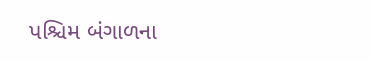પશ્ચિમ બંગાળના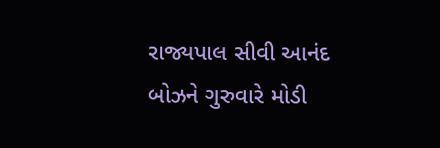રાજ્યપાલ સીવી આનંદ બોઝને ગુરુવારે મોડી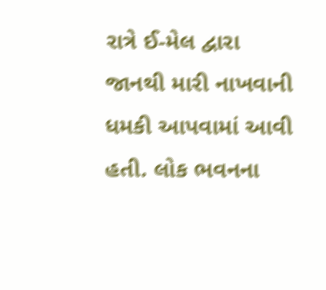રાત્રે ઈ-મેલ દ્વારા જાનથી મારી નાખવાની ધમકી આપવામાં આવી હતી. લોક ભવનના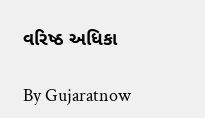વરિષ્ઠ અધિકા

By Gujaratnow